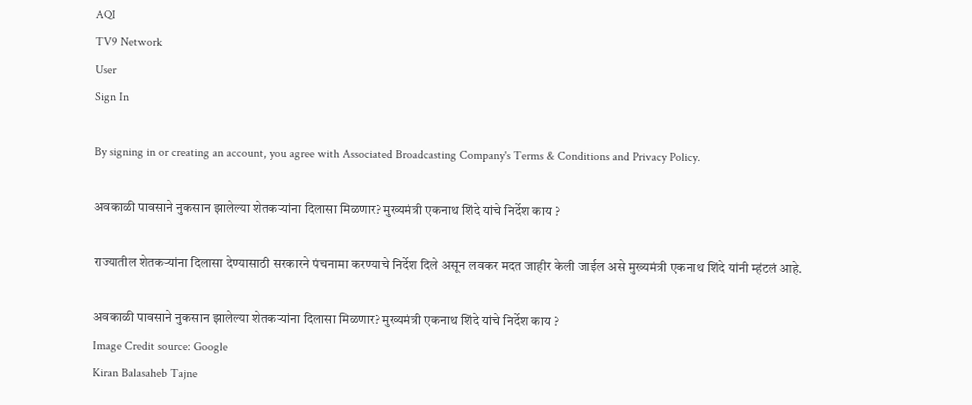AQI
TV9 Network
User
Sign In

By signing in or creating an account, you agree with Associated Broadcasting Company's Terms & Conditions and Privacy Policy.

अवकाळी पावसाने नुकसान झालेल्या शेतकऱ्यांना दिलासा मिळणार? मुख्यमंत्री एकनाथ शिंदे यांचे निर्देश काय ?

राज्यातील शेतकऱ्यांना दिलासा देण्यासाठी सरकारने पंचनामा करण्याचे निर्देश दिले असून लवकर मदत जाहीर केली जाईल असे मुख्यमंत्री एकनाथ शिंदे यांनी म्हंटलं आहे.

अवकाळी पावसाने नुकसान झालेल्या शेतकऱ्यांना दिलासा मिळणार? मुख्यमंत्री एकनाथ शिंदे यांचे निर्देश काय ?
Image Credit source: Google
Kiran Balasaheb Tajne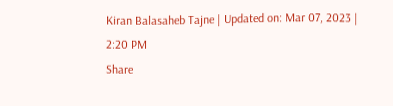Kiran Balasaheb Tajne | Updated on: Mar 07, 2023 | 2:20 PM
Share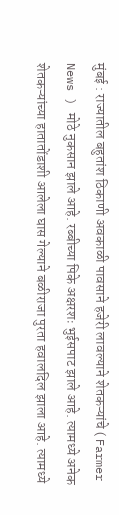मुंबई : राज्यातील बहुतांश ठिकाणी अवकाळी पावसाने हजेरी लावल्याने शेतकऱ्यांचे ( Farmer News ) मोठे नुकसान झाले आहे. रब्बीच्या पिके अक्षरशः भुईसपाट झाले आहे. त्यामध्ये अनेक शेतकऱ्यांच्या हातातोंडाशी आलेला घास गेल्याने बळीराजा पुरता हवालदिल झाला आहे. त्यामध्ये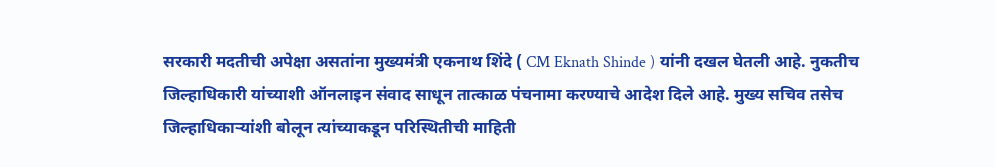सरकारी मदतीची अपेक्षा असतांना मुख्यमंत्री एकनाथ शिंदे ( CM Eknath Shinde ) यांनी दखल घेतली आहे. नुकतीच जिल्हाधिकारी यांच्याशी ऑनलाइन संवाद साधून तात्काळ पंचनामा करण्याचे आदेश दिले आहे. मुख्य सचिव तसेच जिल्हाधिकाऱ्यांशी बोलून त्यांच्याकडून परिस्थितीची माहिती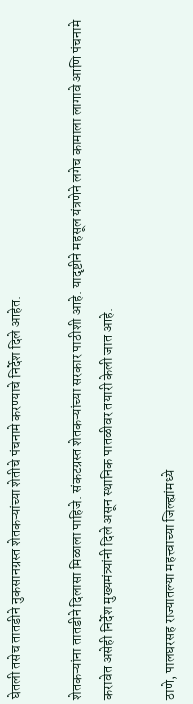घेतली तसेच तातडीने नुकसानग्रस्त शेतकऱ्यांच्या शेतीचे पंचनामे करण्याचे निर्देश दिले आहेत.

शेतकऱ्यांना तातडीने दिलासा मिळाला पाहिजे. संकटग्रस्त शेतकऱ्यांच्या सरकार पाठीशी आहे. यादृष्टीने महसूल यंत्रणेने लगेच कामाला लागावे आणि पंचनामे करावेत असेही निर्देश मुख्यमंत्र्यांनी दिले असून स्थानिक पातळीवर तयारी केली जात आहे.

ठाणे, पालघरसह राज्यातल्या महत्त्वाच्या जिल्ह्यांमध्ये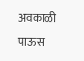अवकाळी पाऊस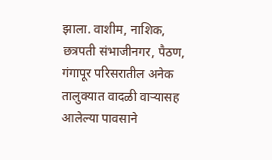झाला. वाशीम, नाशिक, छत्रपती संभाजीनगर, पैठण, गंगापूर परिसरातील अनेक तालुक्यात वादळी वाऱ्यासह आलेल्या पावसाने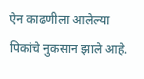ऐन काढणीला आलेल्या पिकांचे नुकसान झाले आहे.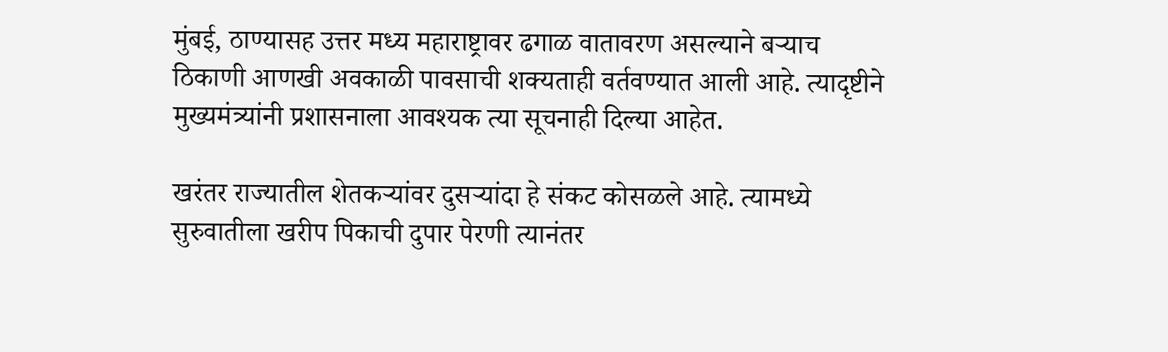मुंबई, ठाण्यासह उत्तर मध्य महाराष्ट्रावर ढगाळ वातावरण असल्याने बऱ्याच ठिकाणी आणखी अवकाळी पावसाची शक्यताही वर्तवण्यात आली आहे. त्यादृष्टीने मुख्यमंत्र्यांनी प्रशासनाला आवश्यक त्या सूचनाही दिल्या आहेत.

खरंतर राज्यातील शेतकऱ्यांवर दुसऱ्यांदा हे संकट कोसळले आहे. त्यामध्ये सुरुवातीला खरीप पिकाची दुपार पेरणी त्यानंतर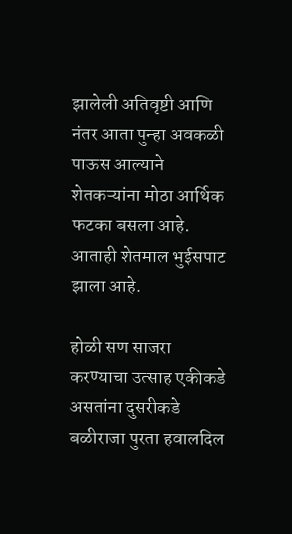झालेली अतिवृष्टी आणि नंतर आता पुन्हा अवकळी पाऊस आल्याने शेतकऱ्यांना मोठा आर्थिक फटका बसला आहे. आताही शेतमाल भुईसपाट झाला आहे.

होळी सण साजरा करण्याचा उत्साह एकीकडे असतांना दुसरीकडे बळीराजा पुरता हवालदिल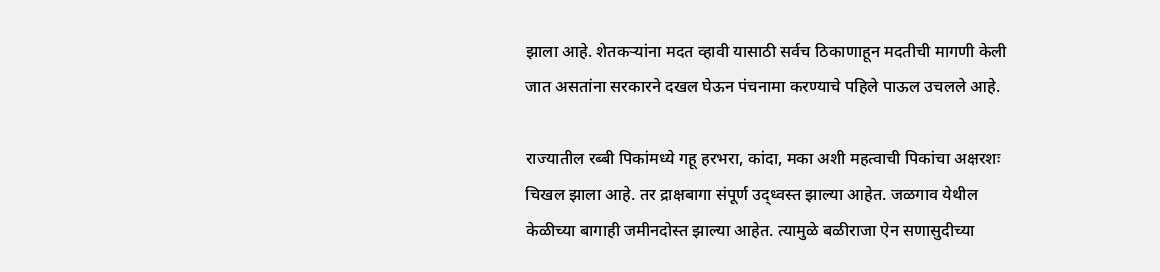झाला आहे. शेतकऱ्यांना मदत व्हावी यासाठी सर्वच ठिकाणाहून मदतीची मागणी केली जात असतांना सरकारने दखल घेऊन पंचनामा करण्याचे पहिले पाऊल उचलले आहे.

राज्यातील रब्बी पिकांमध्ये गहू हरभरा, कांदा, मका अशी महत्वाची पिकांचा अक्षरशः चिखल झाला आहे. तर द्राक्षबागा संपूर्ण उद्ध्वस्त झाल्या आहेत. जळगाव येथील केळीच्या बागाही जमीनदोस्त झाल्या आहेत. त्यामुळे बळीराजा ऐन सणासुदीच्या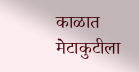काळात मेटाकुटीला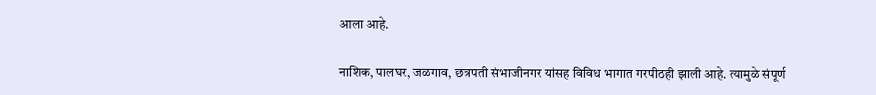आला आहे.

नाशिक, पालघर, जळगाव, छत्रपती संभाजीनगर यांसह विविध भागात गरपीठही झाली आहे. त्यामुळे संपूर्ण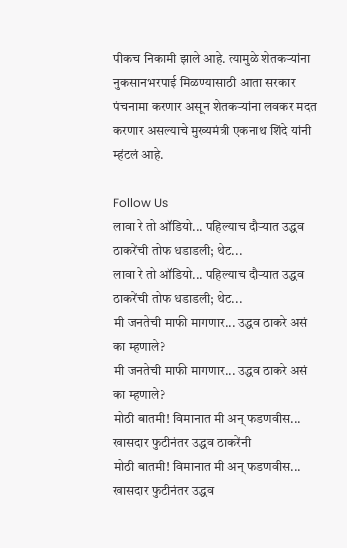पीकच निकामी झाले आहे. त्यामुळे शेतकऱ्यांना नुकसानभरपाई मिळण्यासाठी आता सरकार पंचनामा करणार असून शेतकऱ्यांना लवकर मदत करणार असल्याचे मुख्यमंत्री एकनाथ शिंदे यांनी म्हंटलं आहे.

Follow Us
लावा रे तो ऑडियो... पहिल्याच दौऱ्यात उद्धव ठाकरेंची तोफ धडाडली; थेट...
लावा रे तो ऑडियो... पहिल्याच दौऱ्यात उद्धव ठाकरेंची तोफ धडाडली; थेट...
मी जनतेची माफी मागणार... उद्धव ठाकरे असं का म्हणाले?
मी जनतेची माफी मागणार... उद्धव ठाकरे असं का म्हणाले?
मोठी बातमी! विमानात मी अन् फडणवीस... खासदार फुटीनंतर उद्धव ठाकरेंनी
मोठी बातमी! विमानात मी अन् फडणवीस... खासदार फुटीनंतर उद्धव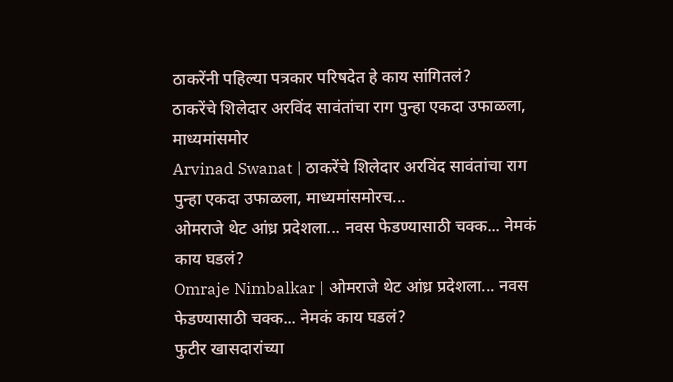ठाकरेंनी पहिल्या पत्रकार परिषदेत हे काय सांगितलं?
ठाकरेंचे शिलेदार अरविंद सावंतांचा राग पुन्हा एकदा उफाळला, माध्यमांसमोर
Arvinad Swanat | ठाकरेंचे शिलेदार अरविंद सावंतांचा राग पुन्हा एकदा उफाळला, माध्यमांसमोरच...
ओमराजे थेट आंध्र प्रदेशला... नवस फेडण्यासाठी चक्क... नेमकं काय घडलं?
Omraje Nimbalkar | ओमराजे थेट आंध्र प्रदेशला... नवस फेडण्यासाठी चक्क... नेमकं काय घडलं?
फुटीर खासदारांच्या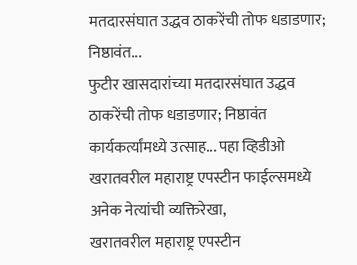मतदारसंघात उद्धव ठाकरेंची तोफ धडाडणार; निष्ठावंत...
फुटीर खासदारांच्या मतदारसंघात उद्धव ठाकरेंची तोफ धडाडणार; निष्ठावंत कार्यकर्त्यांमध्ये उत्साह... पहा व्हिडीओ
खरातवरील महाराष्ट्र एपस्टीन फाईल्समध्ये अनेक नेत्यांची व्यक्तिरेखा,
खरातवरील महाराष्ट्र एपस्टीन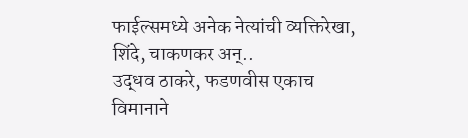फाईल्समध्ये अनेक नेत्यांची व्यक्तिरेखा, शिंदे, चाकणकर अन्..
उद्धव ठाकरे, फडणवीस एकाच विमानाने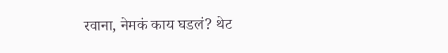रवाना, नेमकं काय घडलं? थेट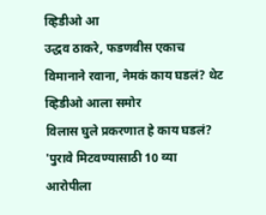व्हिडीओ आ
उद्धव ठाकरे, फडणवीस एकाच विमानाने रवाना, नेमकं काय घडलं? थेट व्हिडीओ आला समोर
विलास घुले प्रकरणात हे काय घडलं? 'पुरावे मिटवण्यासाठी 10 व्या आरोपीला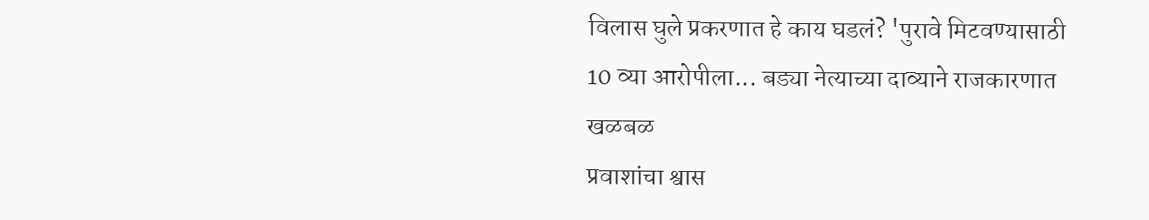विलास घुले प्रकरणात हे काय घडलं? 'पुरावे मिटवण्यासाठी 10 व्या आरोपीला... बड्या नेत्याच्या दाव्याने राजकारणात खळबळ
प्रवाशांचा श्वास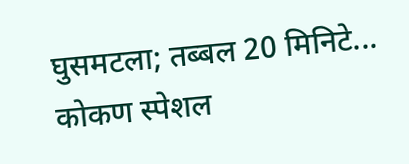घुसमटला; तब्बल 20 मिनिटे... कोकण स्पेशल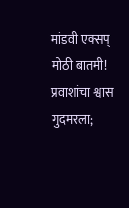मांडवी एक्सप्
मोठी बातमी! प्रवाशांचा श्वास गुदमरला;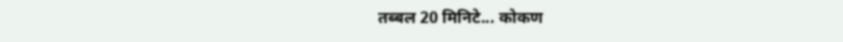तब्बल 20 मिनिटे... कोकण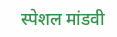स्पेशल मांडवी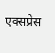एक्सप्रेस